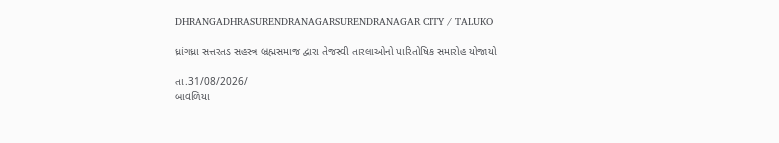DHRANGADHRASURENDRANAGARSURENDRANAGAR CITY / TALUKO

ધ્રાંગધ્રા સત્તરતડ સહસ્ત્ર બ્રહ્મસમાજ દ્વારા તેજસ્વી તારલાઓનો પારિતોષિક સમારોહ યોજાયો

તા.31/08/2026/
બાવળિયા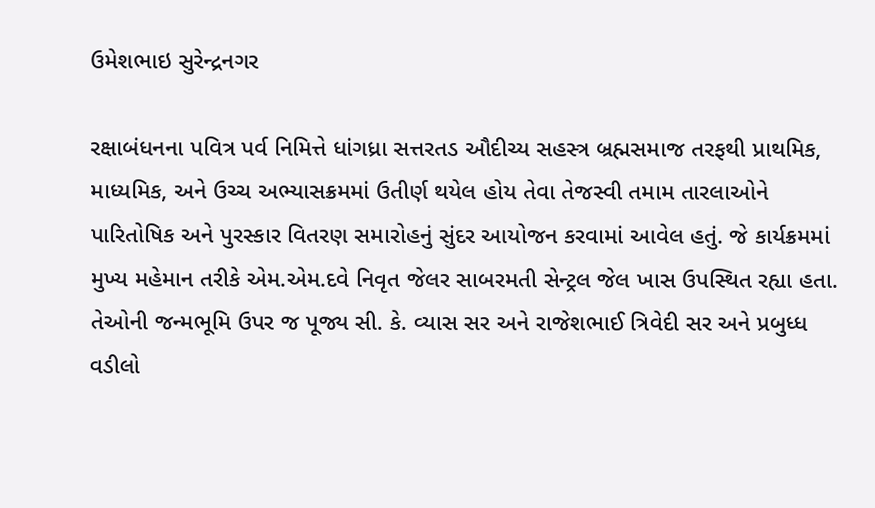ઉમેશભાઇ સુરેન્દ્રનગર

રક્ષાબંધનના પવિત્ર પર્વ નિમિત્તે ધાંગધ્રા સત્તરતડ ઔદીચ્ય સહસ્ત્ર બ્રહ્મસમાજ તરફથી પ્રાથમિક, માધ્યમિક, અને ઉચ્ચ અભ્યાસક્રમમાં ઉતીર્ણ થયેલ હોય તેવા તેજસ્વી તમામ તારલાઓને પારિતોષિક અને પુરસ્કાર વિતરણ સમારોહનું સુંદર આયોજન કરવામાં આવેલ હતું. જે કાર્યક્રમમાં મુખ્ય મહેમાન તરીકે એમ.એમ.દવે નિવૃત જેલર સાબરમતી સેન્ટ્રલ જેલ ખાસ ઉપસ્થિત રહ્યા હતા. તેઓની જન્મભૂમિ ઉપર જ પૂજ્ય સી. કે. વ્યાસ સર અને રાજેશભાઈ ત્રિવેદી સર અને પ્રબુધ્ધ વડીલો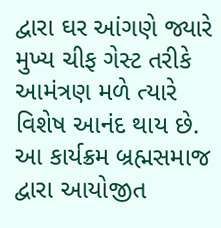દ્વારા ઘર આંગણે જ્યારે મુખ્ય ચીફ ગેસ્ટ તરીકે આમંત્રણ મળે ત્યારે વિશેષ આનંદ થાય છે. આ કાર્યક્રમ બ્રહ્મસમાજ દ્વારા આયોજીત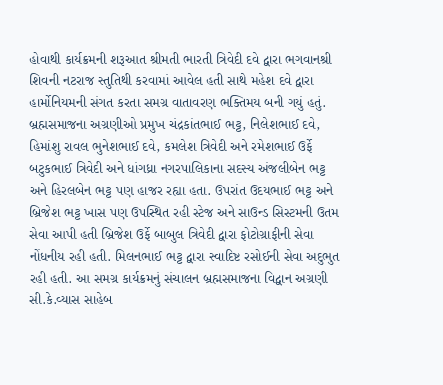હોવાથી કાર્યક્રમની શરૂઆત શ્રીમતી ભારતી ત્રિવેદી દવે દ્વારા ભગવાનશ્રી શિવની નટરાજ સ્તુતિથી કરવામાં આવેલ હતી સાથે મહેશ દવે દ્વારા હાર્મોનિયમની સંગત કરતા સમગ્ર વાતાવરણ ભક્તિમય બની ગયું હતું. બ્રહ્મસમાજના અગ્રણીઓ પ્રમુખ ચંદ્રકાંતભાઈ ભટ્ટ, નિલેશભાઈ દવે, હિમાંશુ રાવલ ભુનેશભાઈ દવે, કમલેશ ત્રિવેદી અને રમેશભાઈ ઉર્ફે બટુકભાઈ ત્રિવેદી અને ધાંગધ્રા નગરપાલિકાના સદસ્ય અંજલીબેન ભટ્ટ અને હિરલબેન ભટ્ટ પણ હાજર રહ્યા હતા. ઉપરાંત ઉદયભાઈ ભટ્ટ અને બ્રિજેશ ભટ્ટ ખાસ પણ ઉપસ્થિત રહી સ્ટેજ અને સાઉન્ડ સિસ્ટમની ઉતમ સેવા આપી હતી બ્રિજેશ ઉર્ફે બાબુલ ત્રિવેદી દ્વારા ફોટોગ્રાફીની સેવા નોંધનીય રહી હતી. મિલનભાઈ ભટ્ટ દ્વારા સ્વાદિષ્ટ રસોઈની સેવા અદુભુત રહી હતી. આ સમગ્ર કાર્યક્રમનું સંચાલન બ્રહ્મસમાજના વિદ્વાન અગ્રણી સી.કે.વ્યાસ સાહેબ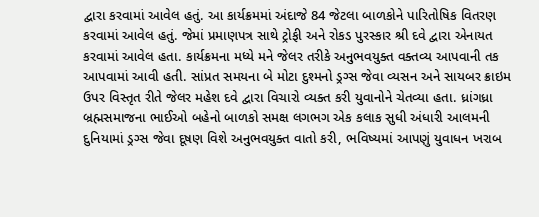દ્વારા કરવામાં આવેલ હતું. આ કાર્યક્રમમાં અંદાજે 84 જેટલા બાળકોને પારિતોષિક વિતરણ કરવામાં આવેલ હતું. જેમાં પ્રમાણપત્ર સાથે ટ્રોફી અને રોકડ પુરસ્કાર શ્રી દવે દ્વારા એનાયત કરવામાં આવેલ હતા. કાર્યક્રમના મધ્યે મને જેલર તરીકે અનુભવયુક્ત વક્તવ્ય આપવાની તક આપવામાં આવી હતી. સાંપ્રત સમયના બે મોટા દુશ્મનો ડ્રગ્સ જેવા વ્યસન અને સાયબર ક્રાઇમ ઉપર વિસ્તૃત રીતે જેલર મહેશ દવે દ્વારા વિચારો વ્યક્ત કરી યુવાનોને ચેતવ્યા હતા. ધ્રાંગધ્રા બ્રહ્મસમાજના ભાઈઓ બહેનો બાળકો સમક્ષ લગભગ એક કલાક સુધી અંધારી આલમની દુનિયામાં ડ્રગ્સ જેવા દૂષણ વિશે અનુભવયુક્ત વાતો કરી, ભવિષ્યમાં આપણું યુવાધન ખરાબ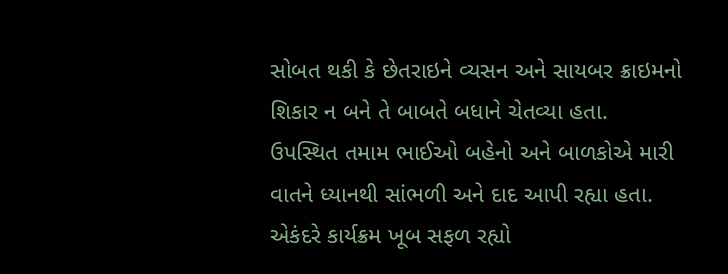સોબત થકી કે છેતરાઇને વ્યસન અને સાયબર ક્રાઇમનો શિકાર ન બને તે બાબતે બધાને ચેતવ્યા હતા. ઉપસ્થિત તમામ ભાઈઓ બહેનો અને બાળકોએ મારી વાતને ધ્યાનથી સાંભળી અને દાદ આપી રહ્યા હતા. એકંદરે કાર્યક્રમ ખૂબ સફળ રહ્યો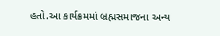હતો.આ કાર્યક્રમમાં બ્રહ્મસમાજના અન્ય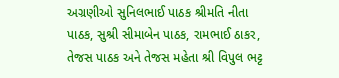અગ્રણીઓ સુનિલભાઈ પાઠક શ્રીમતિ નીતા પાઠક, સુશ્રી સીમાબેન પાઠક, રામભાઈ ઠાકર, તેજસ પાઠક અને તેજસ મહેતા શ્રી વિપુલ ભટ્ટ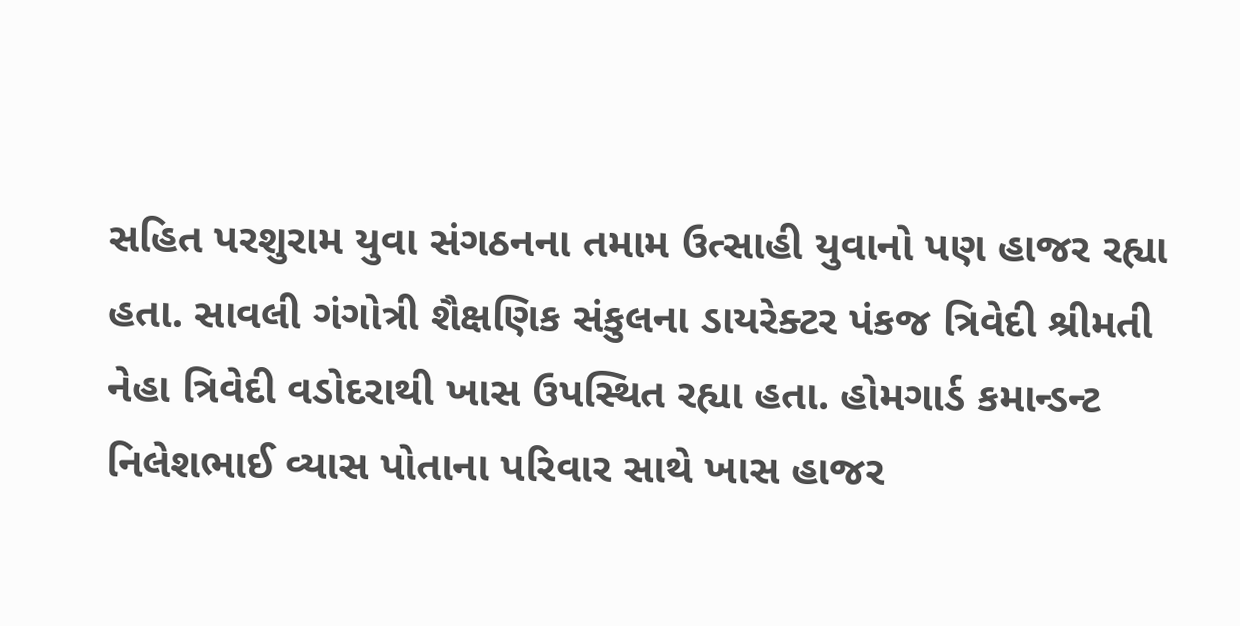સહિત પરશુરામ યુવા સંગઠનના તમામ ઉત્સાહી યુવાનો પણ હાજર રહ્યા હતા. સાવલી ગંગોત્રી શૈક્ષણિક સંકુલના ડાયરેક્ટર પંકજ ત્રિવેદી શ્રીમતી નેહા ત્રિવેદી વડોદરાથી ખાસ ઉપસ્થિત રહ્યા હતા. હોમગાર્ડ કમાન્ડન્ટ નિલેશભાઈ વ્યાસ પોતાના પરિવાર સાથે ખાસ હાજર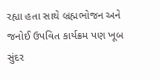રહ્યા હતા સાથે બ્રહ્મભોજન અને જનોઈ ઉપવિત કાર્યક્રમ પણ ખૂબ સુંદર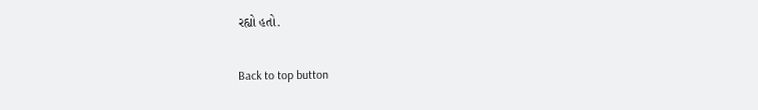રહ્યો હતો.

Back to top button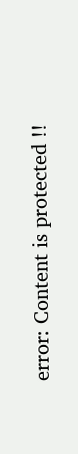error: Content is protected !!